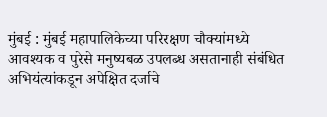मुंबई : मुंबई महापालिकेच्या परिरक्षण चौक्यांमध्ये आवश्यक व पुरेसे मनुष्यबळ उपलब्ध असतानाही संबंधित अभियंत्यांकडून अपेक्षित दर्जाचे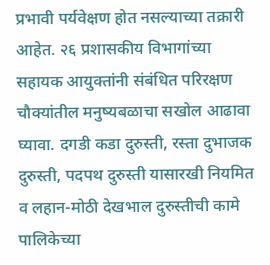प्रभावी पर्यवेक्षण होत नसल्याच्या तक्रारी आहेत. २६ प्रशासकीय विभागांच्या सहायक आयुक्तांनी संबंधित परिरक्षण चौक्यांतील मनुष्यबळाचा सखोल आढावा घ्यावा. दगडी कडा दुरुस्ती, रस्ता दुभाजक दुरुस्ती, पदपथ दुरुस्ती यासारखी नियमित व लहान-मोठी देखभाल दुरुस्तीची कामे पालिकेच्या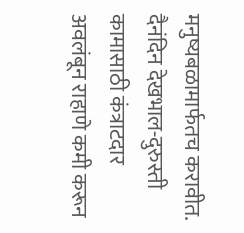मनुष्यबळामार्फतच करावीत. दैनंदिन देखभाल-दुरुस्ती कामासाठी कंत्राटदार अवलंबून राहाणे कमी करून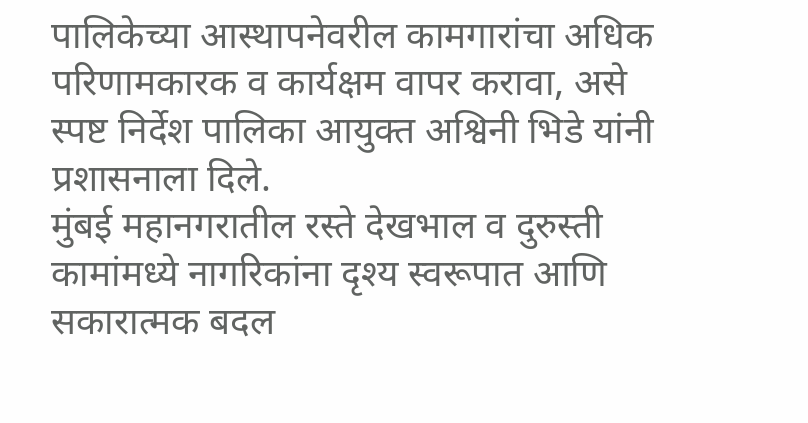पालिकेच्या आस्थापनेवरील कामगारांचा अधिक परिणामकारक व कार्यक्षम वापर करावा, असे स्पष्ट निर्देश पालिका आयुक्त अश्विनी भिडे यांनी प्रशासनाला दिले.
मुंबई महानगरातील रस्ते देखभाल व दुरुस्ती कामांमध्ये नागरिकांना दृश्य स्वरूपात आणि सकारात्मक बदल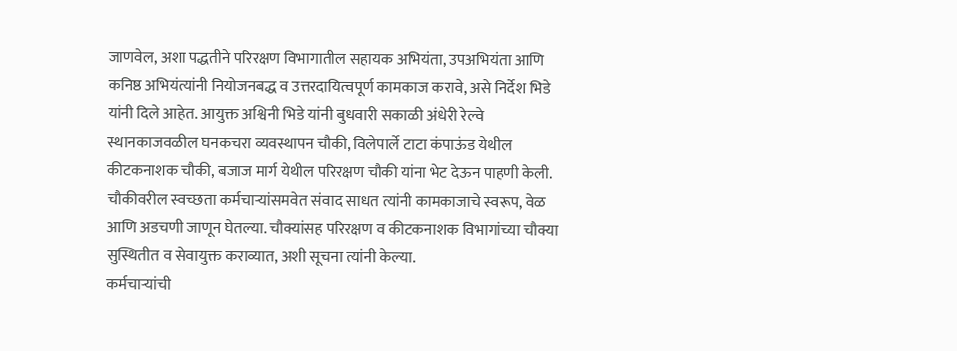जाणवेल, अशा पद्धतीने परिरक्षण विभागातील सहायक अभियंता, उपअभियंता आणि कनिष्ठ अभियंत्यांनी नियोजनबद्ध व उत्तरदायित्वपूर्ण कामकाज करावे, असे निर्देश भिडे यांनी दिले आहेत. आयुक्त अश्विनी भिडे यांनी बुधवारी सकाळी अंधेरी रेल्वे स्थानकाजवळील घनकचरा व्यवस्थापन चौकी, विलेपार्ले टाटा कंपाऊंड येथील कीटकनाशक चौकी, बजाज मार्ग येथील परिरक्षण चौकी यांना भेट देऊन पाहणी केली. चौकीवरील स्वच्छता कर्मचाऱ्यांसमवेत संवाद साधत त्यांनी कामकाजाचे स्वरूप, वेळ आणि अडचणी जाणून घेतल्या. चौक्यांसह परिरक्षण व कीटकनाशक विभागांच्या चौक्या सुस्थितीत व सेवायुक्त कराव्यात, अशी सूचना त्यांनी केल्या.
कर्मचाऱ्यांची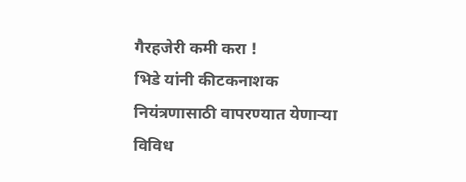गैरहजेरी कमी करा !
भिडे यांनी कीटकनाशक नियंत्रणासाठी वापरण्यात येणाऱ्या विविध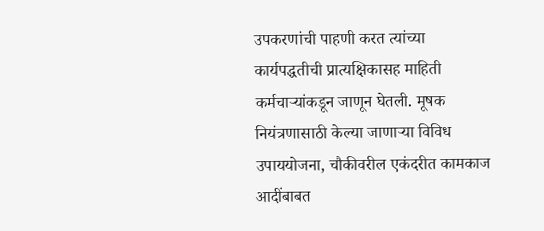उपकरणांची पाहणी करत त्यांच्या कार्यपद्धतीची प्रात्यक्षिकासह माहिती कर्मचाऱ्यांकडून जाणून घेतली. मूषक नियंत्रणासाठी केल्या जाणाऱ्या विविध उपाययोजना, चौकीवरील एकंदरीत कामकाज आदींबाबत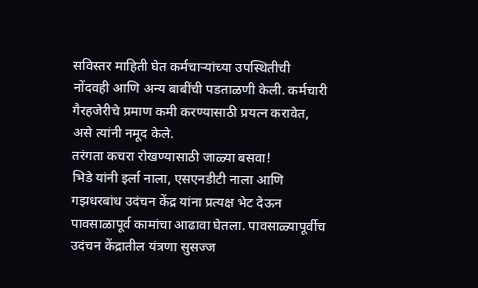सविस्तर माहिती घेत कर्मचाऱ्यांच्या उपस्थितीची नोंदवही आणि अन्य बाबींची पडताळणी केली. कर्मचारी गैरहजेरीचे प्रमाण कमी करण्यासाठी प्रयत्न करावेत, असे त्यांनी नमूद केले.
तरंगता कचरा रोखण्यासाठी जाळ्या बसवा!
भिडे यांनी इर्ला नाला, एसएनडीटी नाला आणि गझधरबांध उदंचन केंद्र यांना प्रत्यक्ष भेट देऊन पावसाळापूर्व कामांचा आढावा घेतला. पावसाळ्यापूर्वीच उदंचन केंद्रातील यंत्रणा सुसज्ज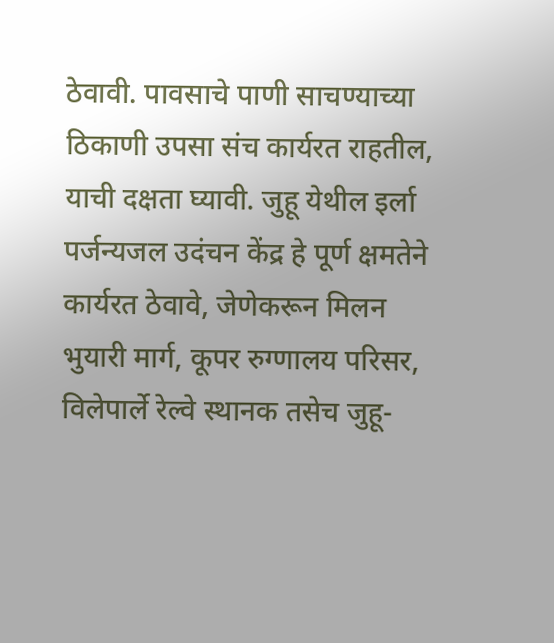ठेवावी. पावसाचे पाणी साचण्याच्या ठिकाणी उपसा संच कार्यरत राहतील, याची दक्षता घ्यावी. जुहू येथील इर्ला पर्जन्यजल उदंचन केंद्र हे पूर्ण क्षमतेने कार्यरत ठेवावे, जेणेकरून मिलन भुयारी मार्ग, कूपर रुग्णालय परिसर, विलेपार्ले रेल्वे स्थानक तसेच जुहू-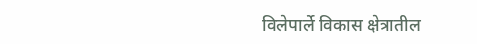विलेपार्ले विकास क्षेत्रातील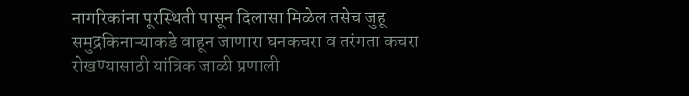नागरिकांना पूरस्थिती पासून दिलासा मिळेल तसेच जुहू समुद्रकिनाऱ्याकडे वाहून जाणारा घनकचरा व तरंगता कचरा रोखण्यासाठी यांत्रिक जाळी प्रणाली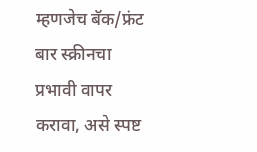म्हणजेच बॅक/फ्रंट बार स्क्रीनचा प्रभावी वापर करावा, असे स्पष्ट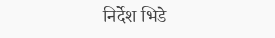निर्देश भिडे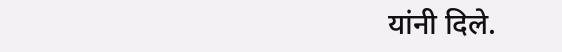यांनी दिले.